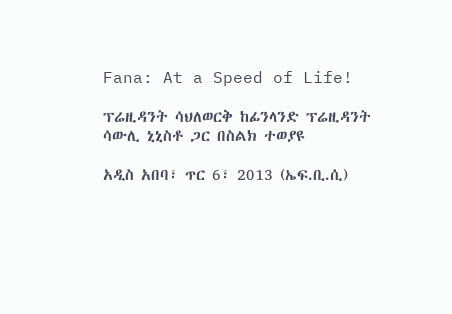Fana: At a Speed of Life!

ፕሬዚዳንት ሳህለወርቅ ከፊንላንድ ፕሬዚዳንት ሳውሊ ኒኒስቶ ጋር በስልክ ተወያዩ

አዲስ አበባ፣ ጥር 6፣ 2013 (ኤፍ.ቢ.ሲ)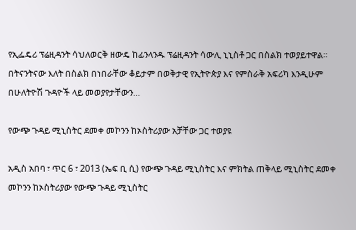የኢፌዴሪ ፕሬዚዳንት ሳህለወርቅ ዘውዴ ከፊንላንዱ ፕሬዚዳንት ሳውሊ ኒኒስቶ ጋር በስልክ ተወያይተዋል። በትናንትናው እለት በስልክ በነበራቸው ቆይታም በወቅታዊ የኢትዮጵያ እና የምስራቅ አፍሪካ እንዲሁም በሁለትዮሽ ጉዳዮች ላይ መወያየታቸውን…

የውጭ ጉዳይ ሚኒስትር ደመቀ መኮንን ከኦስትሪያው አቻቸው ጋር ተወያዩ

አዲስ አበባ ፣ ጥር 6 ፣ 2013 (ኤፍ ቢ ሲ) የውጭ ጉዳይ ሚኒስትር እና ምክትል ጠቅላይ ሚኒስትር ደመቀ መኮንን ከኦስትሪያው የውጭ ጉዳይ ሚኒስትር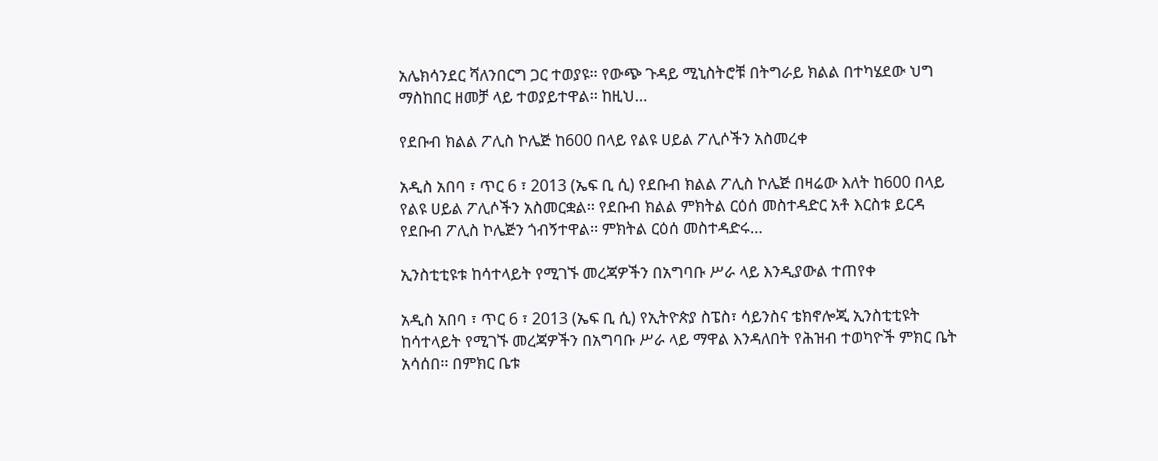አሌክሳንደር ሻለንበርግ ጋር ተወያዩ፡፡ የውጭ ጉዳይ ሚኒስትሮቹ በትግራይ ክልል በተካሄደው ህግ ማስከበር ዘመቻ ላይ ተወያይተዋል፡፡ ከዚህ…

የደቡብ ክልል ፖሊስ ኮሌጅ ከ600 በላይ የልዩ ሀይል ፖሊሶችን አስመረቀ

አዲስ አበባ ፣ ጥር 6 ፣ 2013 (ኤፍ ቢ ሲ) የደቡብ ክልል ፖሊስ ኮሌጅ በዛሬው እለት ከ600 በላይ የልዩ ሀይል ፖሊሶችን አስመርቋል፡፡ የደቡብ ክልል ምክትል ርዕሰ መስተዳድር አቶ እርስቱ ይርዳ የደቡብ ፖሊስ ኮሌጅን ጎብኝተዋል፡፡ ምክትል ርዕሰ መስተዳድሩ…

ኢንስቲቲዩቱ ከሳተላይት የሚገኙ መረጃዎችን በአግባቡ ሥራ ላይ እንዲያውል ተጠየቀ

አዲስ አበባ ፣ ጥር 6 ፣ 2013 (ኤፍ ቢ ሲ) የኢትዮጵያ ስፔስ፣ ሳይንስና ቴክኖሎጂ ኢንስቲቲዩት ከሳተላይት የሚገኙ መረጃዎችን በአግባቡ ሥራ ላይ ማዋል እንዳለበት የሕዝብ ተወካዮች ምክር ቤት አሳሰበ፡፡ በምክር ቤቱ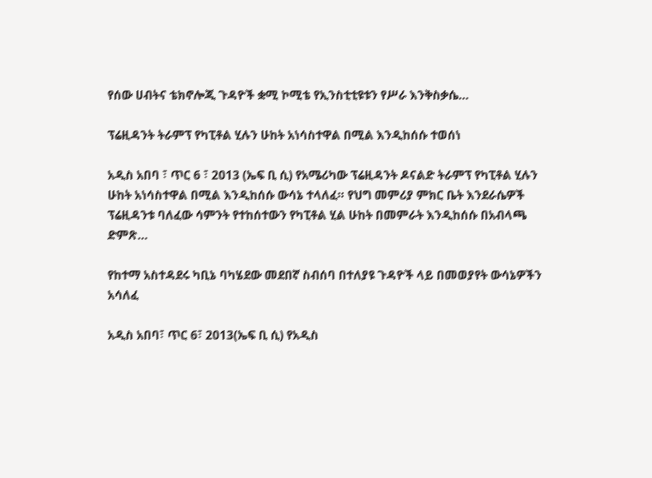የሰው ሀብትና ቴክኖሎጂ ጉዳዮች ቋሚ ኮሚቴ የኢንስቲቲዩቱን የሥራ እንቅስቃሴ…

ፕሬዚዳንት ትራምፕ የካፒቶል ሂሉን ሁከት አነሳስተዋል በሚል እንዲከሰሱ ተወሰነ

አዲስ አበባ ፣ ጥር 6 ፣ 2013 (ኤፍ ቢ ሲ) የአሜሪካው ፕሬዚዳንት ዶናልድ ትራምፕ የካፒቶል ሂሉን ሁከት አነሳስተዋል በሚል እንዲከሰሱ ውሳኔ ተላለፈ። የህግ መምሪያ ምክር ቤት እንደራሴዎች ፕሬዚዳንቱ ባለፈው ሳምንት የተከሰተውን የካፒቶል ሂል ሁከት በመምራት እንዲከሰሱ በአብላጫ ድምጽ…

የከተማ አስተዳደሩ ካቢኔ ባካሄደው መደበኛ ስብሰባ በተለያዩ ጉዳዮች ላይ በመወያየት ውሳኔዎችን አሳለፈ

አዲስ አበባ፣ ጥር 6፣ 2013(ኤፍ ቢ ሲ) የአዲስ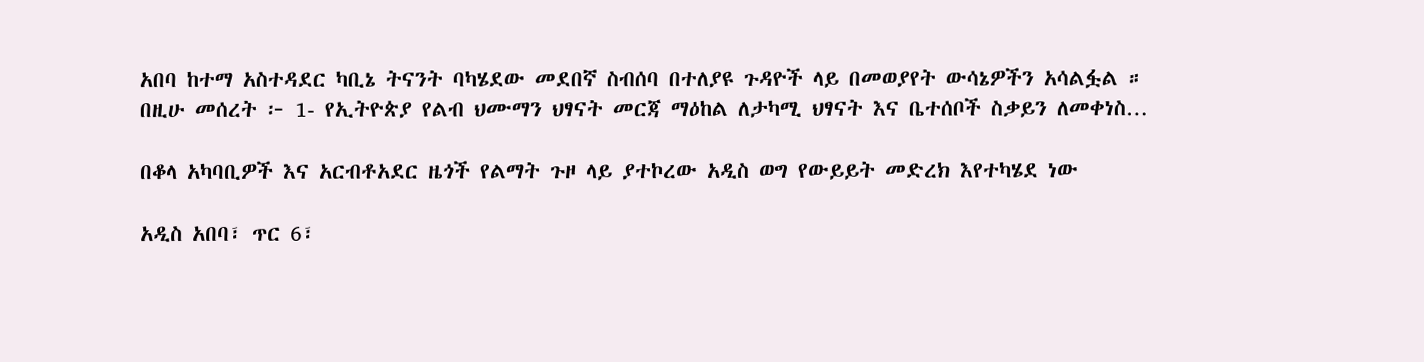አበባ ከተማ አስተዳደር ካቢኔ ትናንት ባካሄደው መደበኛ ስብሰባ በተለያዩ ጉዳዮች ላይ በመወያየት ውሳኔዎችን አሳልፏል ። በዚሁ መሰረት ፦ 1- የኢትዮጵያ የልብ ህሙማን ህፃናት መርጃ ማዕከል ለታካሚ ህፃናት እና ቤተሰቦች ስቃይን ለመቀነስ…

በቆላ አካባቢዎች እና አርብቶአደር ዜጎች የልማት ጉዞ ላይ ያተኮረው አዲስ ወግ የውይይት መድረክ እየተካሄደ ነው

አዲስ አበባ፣ ጥር 6፣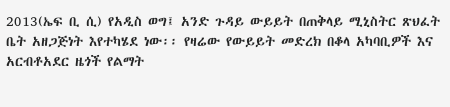2013(ኤፍ ቢ ሲ) የአዲስ ወግ፤ አንድ ጉዳይ ውይይት በጠቅላይ ሚኒስትር ጽህፈት ቤት አዘጋጅነት እየተካሄደ ነው፡፡ የዛሬው የውይይት መድረክ በቆላ አካባቢዎች እና አርብቶአደር ዜጎች የልማት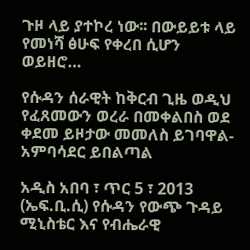ጉዞ ላይ ያተኮረ ነው፡፡ በውይይቱ ላይ የመነሻ ፅሁፍ የቀረበ ሲሆን ወይዘሮ…

የሱዳን ሰራዊት ከቅርብ ጊዜ ወዲህ የፈጸመውን ወረራ በመቀልበስ ወደ ቀደመ ይዞታው መመለስ ይገባዋል- አምባሳደር ይበልጣል

አዲስ አበባ ፣ ጥር 5 ፣ 2013 (ኤፍ.ቢ.ሲ) የሱዳን የውጭ ጉዳይ ሚኒስቴር እና የብሔራዊ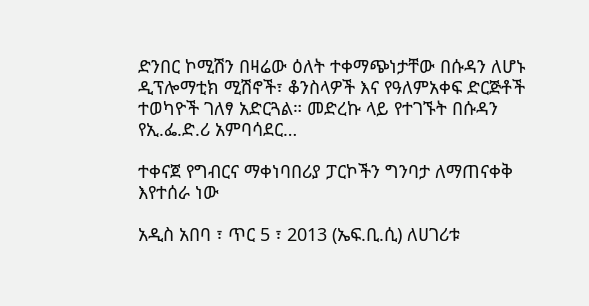ድንበር ኮሚሽን በዛሬው ዕለት ተቀማጭነታቸው በሱዳን ለሆኑ ዲፕሎማቲክ ሚሽኖች፣ ቆንስላዎች እና የዓለምአቀፍ ድርጅቶች ተወካዮች ገለፃ አድርጓል። መድረኩ ላይ የተገኙት በሱዳን የኢ.ፌ.ድ.ሪ አምባሳደር…

ተቀናጀ የግብርና ማቀነባበሪያ ፓርኮችን ግንባታ ለማጠናቀቅ እየተሰራ ነው

አዲስ አበባ ፣ ጥር 5 ፣ 2013 (ኤፍ.ቢ.ሲ) ለሀገሪቱ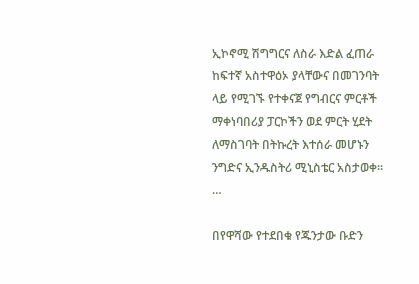ኢኮኖሚ ሽግግርና ለስራ እድል ፈጠራ ከፍተኛ አስተዋዕኦ ያላቸውና በመገንባት ላይ የሚገኙ የተቀናጀ የግብርና ምርቶች ማቀነባበሪያ ፓርኮችን ወደ ምርት ሂደት ለማስገባት በትኩረት እተሰራ መሆኑን ንግድና ኢንዱስትሪ ሚኒስቴር አስታወቀ፡፡…

በየዋሻው የተደበቁ የጁንታው ቡድን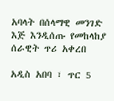አባላት በሰላማዊ መንገድ እጅ እንዲሰጡ የመከላከያ ሰራዊት ጥሪ አቀረበ

አዲስ አበባ ፣ ጥር 5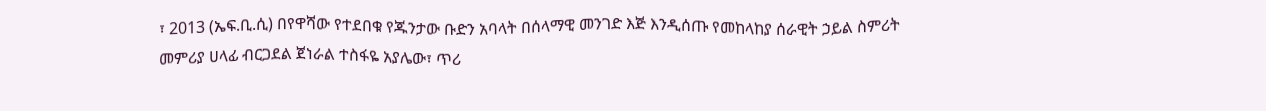፣ 2013 (ኤፍ.ቢ.ሲ) በየዋሻው የተደበቁ የጁንታው ቡድን አባላት በሰላማዊ መንገድ እጅ እንዲሰጡ የመከላከያ ሰራዊት ኃይል ስምሪት መምሪያ ሀላፊ ብርጋደል ጀነራል ተስፋዬ አያሌው፣ ጥሪ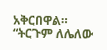አቅርበዋል። “ትርጉም ለሌለው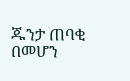ጁንታ ጠባቂ በመሆን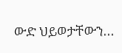ውድ ህይወታቸውን…